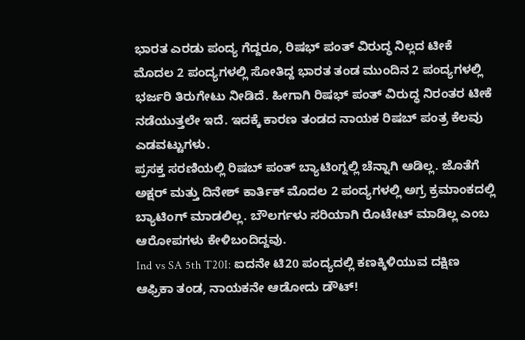ಭಾರತ ಎರಡು ಪಂದ್ಯ ಗೆದ್ದರೂ, ರಿಷಭ್ ಪಂತ್ ವಿರುದ್ಧ ನಿಲ್ಲದ ಟೀಕೆ
ಮೊದಲ 2 ಪಂದ್ಯಗಳಲ್ಲಿ ಸೋತಿದ್ದ ಭಾರತ ತಂಡ ಮುಂದಿನ 2 ಪಂದ್ಯಗಳಲ್ಲಿ ಭರ್ಜರಿ ತಿರುಗೇಟು ನೀಡಿದೆ. ಹೀಗಾಗಿ ರಿಷಭ್ ಪಂತ್ ವಿರುದ್ಧ ನಿರಂತರ ಟೀಕೆ ನಡೆಯುತ್ತಲೇ ಇದೆ. ಇದಕ್ಕೆ ಕಾರಣ ತಂಡದ ನಾಯಕ ರಿಷಬ್ ಪಂತ್ರ ಕೆಲವು ಎಡವಟ್ಟುಗಳು.
ಪ್ರಸಕ್ತ ಸರಣಿಯಲ್ಲಿ ರಿಷಬ್ ಪಂತ್ ಬ್ಯಾಟಿಂಗ್ನಲ್ಲಿ ಚೆನ್ನಾಗಿ ಆಡಿಲ್ಲ. ಜೊತೆಗೆ ಅಕ್ಷರ್ ಮತ್ತು ದಿನೇಶ್ ಕಾರ್ತಿಕ್ ಮೊದಲ 2 ಪಂದ್ಯಗಳಲ್ಲಿ ಅಗ್ರ ಕ್ರಮಾಂಕದಲ್ಲಿ ಬ್ಯಾಟಿಂಗ್ ಮಾಡಲಿಲ್ಲ. ಬೌಲರ್ಗಳು ಸರಿಯಾಗಿ ರೊಟೇಟ್ ಮಾಡಿಲ್ಲ ಎಂಬ ಆರೋಪಗಳು ಕೇಳಿಬಂದಿದ್ದವು.
Ind vs SA 5th T20I: ಐದನೇ ಟಿ20 ಪಂದ್ಯದಲ್ಲಿ ಕಣಕ್ಕಿಳಿಯುವ ದಕ್ಷಿಣ ಆಫ್ರಿಕಾ ತಂಡ, ನಾಯಕನೇ ಆಡೋದು ಡೌಟ್!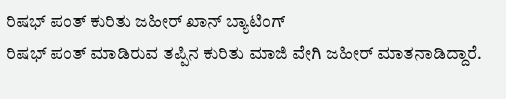ರಿಷಭ್ ಪಂತ್ ಕುರಿತು ಜಹೀರ್ ಖಾನ್ ಬ್ಯಾಟಿಂಗ್
ರಿಷಭ್ ಪಂತ್ ಮಾಡಿರುವ ತಪ್ಪಿನ ಕುರಿತು ಮಾಜಿ ವೇಗಿ ಜಹೀರ್ ಮಾತನಾಡಿದ್ದಾರೆ.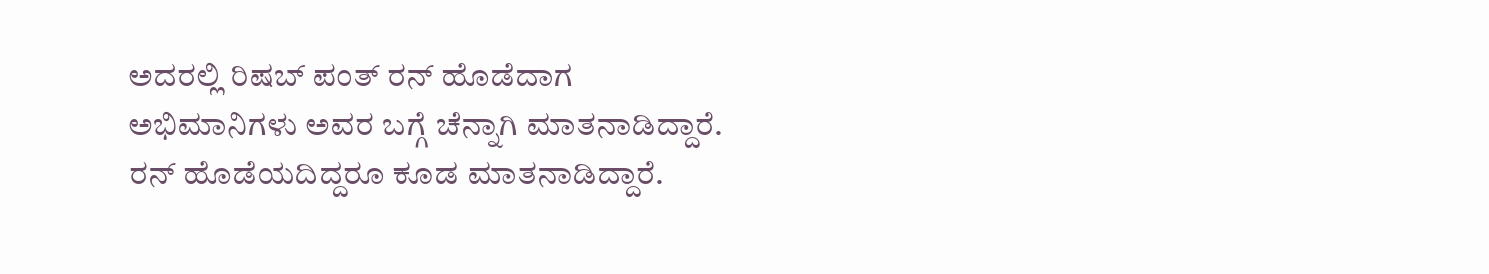ಅದರಲ್ಲಿ ರಿಷಬ್ ಪಂತ್ ರನ್ ಹೊಡೆದಾಗ ಅಭಿಮಾನಿಗಳು ಅವರ ಬಗ್ಗೆ ಚೆನ್ನಾಗಿ ಮಾತನಾಡಿದ್ದಾರೆ. ರನ್ ಹೊಡೆಯದಿದ್ದರೂ ಕೂಡ ಮಾತನಾಡಿದ್ದಾರೆ.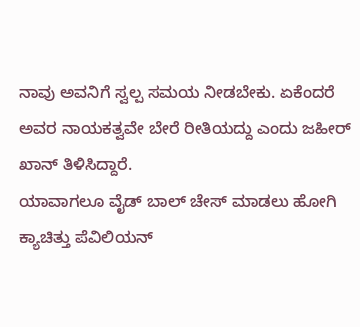ನಾವು ಅವನಿಗೆ ಸ್ವಲ್ಪ ಸಮಯ ನೀಡಬೇಕು. ಏಕೆಂದರೆ ಅವರ ನಾಯಕತ್ವವೇ ಬೇರೆ ರೀತಿಯದ್ದು ಎಂದು ಜಹೀರ್ ಖಾನ್ ತಿಳಿಸಿದ್ದಾರೆ.
ಯಾವಾಗಲೂ ವೈಡ್ ಬಾಲ್ ಚೇಸ್ ಮಾಡಲು ಹೋಗಿ ಕ್ಯಾಚಿತ್ತು ಪೆವಿಲಿಯನ್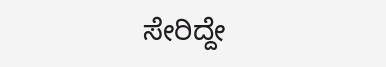ಸೇರಿದ್ದೇ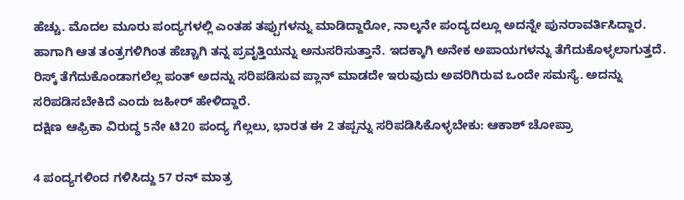ಹೆಚ್ಚು. ಮೊದಲ ಮೂರು ಪಂದ್ಯಗಳಲ್ಲಿ ಎಂತಹ ತಪ್ಪುಗಳನ್ನು ಮಾಡಿದ್ದಾರೋ, ನಾಲ್ಕನೇ ಪಂದ್ಯದಲ್ಲೂ ಅದನ್ನೇ ಪುನರಾವರ್ತಿಸಿದ್ದಾರ. ಹಾಗಾಗಿ ಆತ ತಂತ್ರಗಳಿಗಿಂತ ಹೆಚ್ಚಾಗಿ ತನ್ನ ಪ್ರವೃತ್ತಿಯನ್ನು ಅನುಸರಿಸುತ್ತಾನೆ. ಇದಕ್ಕಾಗಿ ಅನೇಕ ಅಪಾಯಗಳನ್ನು ತೆಗೆದುಕೊಳ್ಳಲಾಗುತ್ತದೆ. ರಿಸ್ಕ್ ತೆಗೆದುಕೊಂಡಾಗಲೆಲ್ಲ ಪಂತ್ ಅದನ್ನು ಸರಿಪಡಿಸುವ ಪ್ಲಾನ್ ಮಾಡದೇ ಇರುವುದು ಅವರಿಗಿರುವ ಒಂದೇ ಸಮಸ್ಯೆ. ಅದನ್ನು ಸರಿಪಡಿಸಬೇಕಿದೆ ಎಂದು ಜಹೀರ್ ಹೇಳಿದ್ದಾರೆ.
ದಕ್ಷಿಣ ಆಫ್ರಿಕಾ ವಿರುದ್ಧ 5ನೇ ಟಿ20 ಪಂದ್ಯ ಗೆಲ್ಲಲು, ಭಾರತ ಈ 2 ತಪ್ಪನ್ನು ಸರಿಪಡಿಸಿಕೊಳ್ಳಬೇಕು: ಆಕಾಶ್ ಚೋಪ್ರಾ

4 ಪಂದ್ಯಗಳಿಂದ ಗಳಿಸಿದ್ದು 57 ರನ್ ಮಾತ್ರ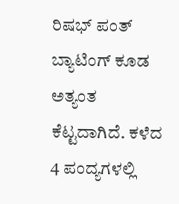ರಿಷಭ್ ಪಂತ್ ಬ್ಯಾಟಿಂಗ್ ಕೂಡ ಅತ್ಯಂತ ಕೆಟ್ಟದಾಗಿದೆ. ಕಳೆದ 4 ಪಂದ್ಯಗಳಲ್ಲಿ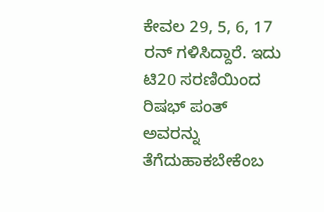ಕೇವಲ 29, 5, 6, 17 ರನ್ ಗಳಿಸಿದ್ದಾರೆ. ಇದು ಟಿ20 ಸರಣಿಯಿಂದ ರಿಷಭ್ ಪಂತ್ ಅವರನ್ನು ತೆಗೆದುಹಾಕಬೇಕೆಂಬ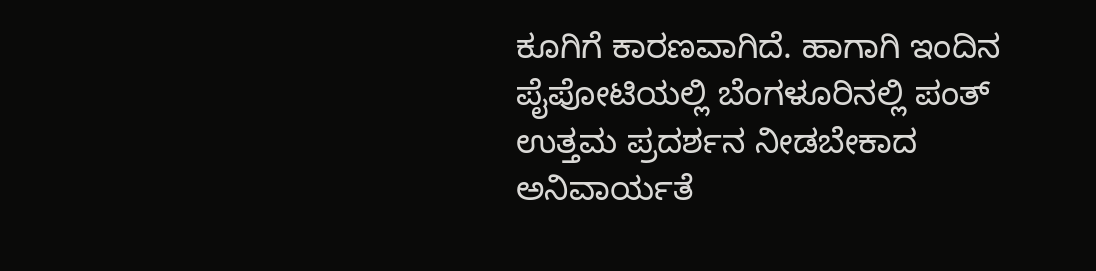ಕೂಗಿಗೆ ಕಾರಣವಾಗಿದೆ. ಹಾಗಾಗಿ ಇಂದಿನ ಪೈಪೋಟಿಯಲ್ಲಿ ಬೆಂಗಳೂರಿನಲ್ಲಿ ಪಂತ್ ಉತ್ತಮ ಪ್ರದರ್ಶನ ನೀಡಬೇಕಾದ ಅನಿವಾರ್ಯತೆ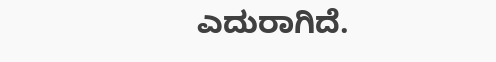ಎದುರಾಗಿದೆ.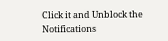Click it and Unblock the Notifications